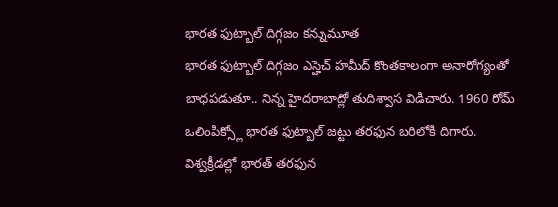భారత ఫుట్బాల్ దిగ్గజం కన్నుమూత
భారత ఫుట్బాల్ దిగ్గజం ఎస్హెచ్ హమీద్ కొంతకాలంగా అనారోగ్యంతో బాధపడుతూ.. నిన్న హైదరాబాద్లో తుదిశ్వాస విడిచారు. 1960 రోమ్ ఒలింపిక్స్లో భారత ఫుట్బాల్ జట్టు తరఫున బరిలోకి దిగారు. విశ్వక్రీడల్లో భారత్ తరఫున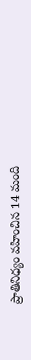ప్రాతినిధ్యం వహించిన 14 మంది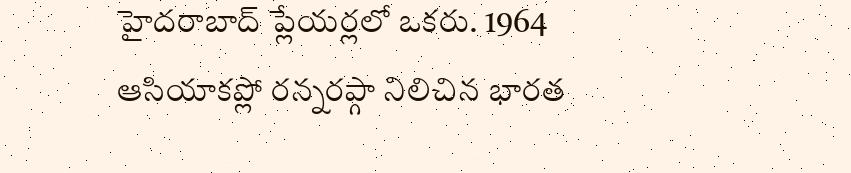హైదరాబాద్ ప్లేయర్లలో ఒకరు. 1964 ఆసియాకప్లో రన్నరప్గా నిలిచిన భారత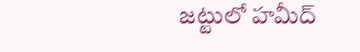జట్టులో హమీద్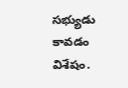సభ్యుడు కావడం విశేషం.